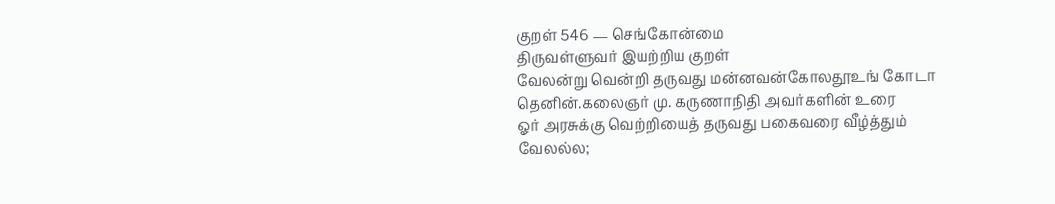குறள் 546 — செங்கோன்மை
திருவள்ளுவர் இயற்றிய குறள்
வேலன்று வென்றி தருவது மன்னவன்கோலதூஉங் கோடா தெனின்.கலைஞர் மு. கருணாநிதி அவர்களின் உரை
ஓர் அரசுக்கு வெற்றியைத் தருவது பகைவரை வீழ்த்தும் வேலல்ல;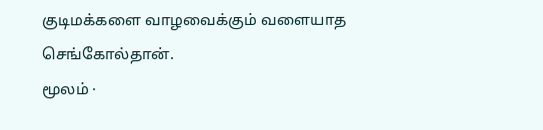குடிமக்களை வாழவைக்கும் வளையாத செங்கோல்தான்.
மூலம் ·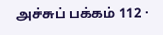அச்சுப் பக்கம் 112 ·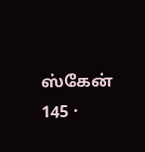ஸ்கேன் 145 ·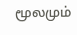மூலமும்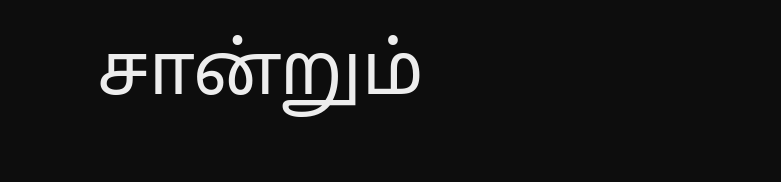சான்றும்